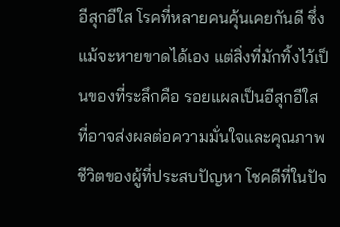อีสุกอีใส โรคที่หลายคนคุ้นเคยกันดี ซึ่งแม้จะหายขาดได้เอง แต่สิ่งที่มักทิ้งไว้เป็นของที่ระลึกคือ รอยแผลเป็นอีสุกอีใส ที่อาจส่งผลต่อความมั่นใจและคุณภาพชีวิตของผู้ที่ประสบปัญหา โชคดีที่ในปัจ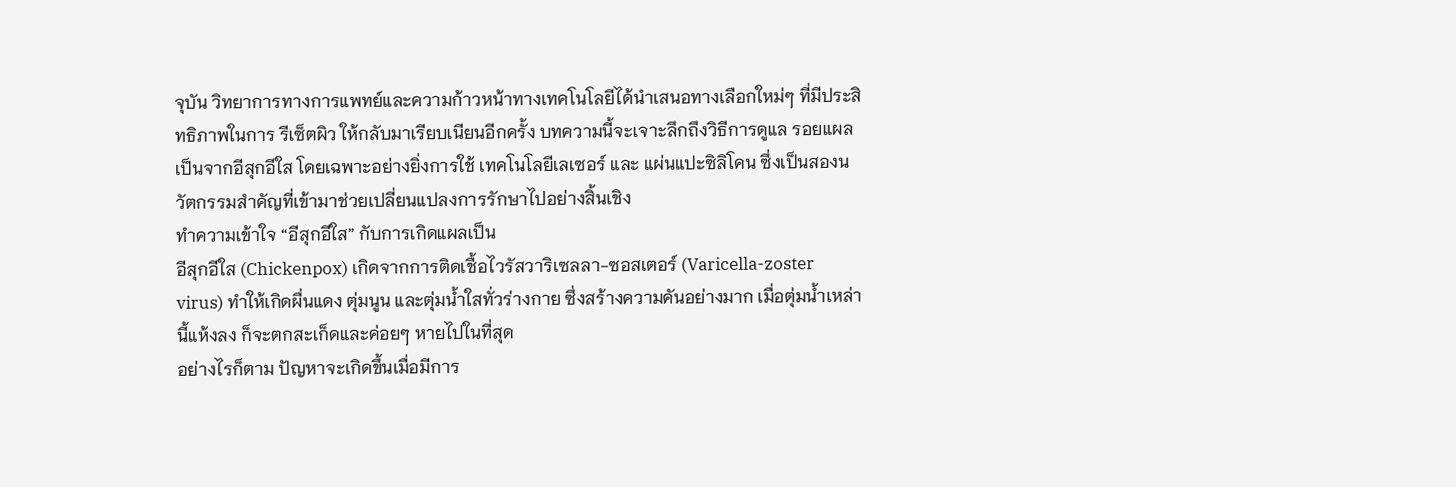จุบัน วิทยาการทางการแพทย์และความก้าวหน้าทางเทคโนโลยีได้นำเสนอทางเลือกใหม่ๆ ที่มีประสิทธิภาพในการ รีเซ็ตผิว ให้กลับมาเรียบเนียนอีกครั้ง บทความนี้จะเจาะลึกถึงวิธีการดูแล รอยแผลเป็นจากอีสุกอีใส โดยเฉพาะอย่างยิ่งการใช้ เทคโนโลยีเลเซอร์ และ แผ่นแปะซิลิโคน ซึ่งเป็นสองนวัตกรรมสำคัญที่เข้ามาช่วยเปลี่ยนแปลงการรักษาไปอย่างสิ้นเชิง
ทำความเข้าใจ “อีสุกอีใส” กับการเกิดแผลเป็น
อีสุกอีใส (Chickenpox) เกิดจากการติดเชื้อไวรัสวาริเซลลา-ซอสเตอร์ (Varicella-zoster virus) ทำให้เกิดผื่นแดง ตุ่มนูน และตุ่มน้ำใสทั่วร่างกาย ซึ่งสร้างความคันอย่างมาก เมื่อตุ่มน้ำเหล่านี้แห้งลง ก็จะตกสะเก็ดและค่อยๆ หายไปในที่สุด
อย่างไรก็ตาม ปัญหาจะเกิดขึ้นเมื่อมีการ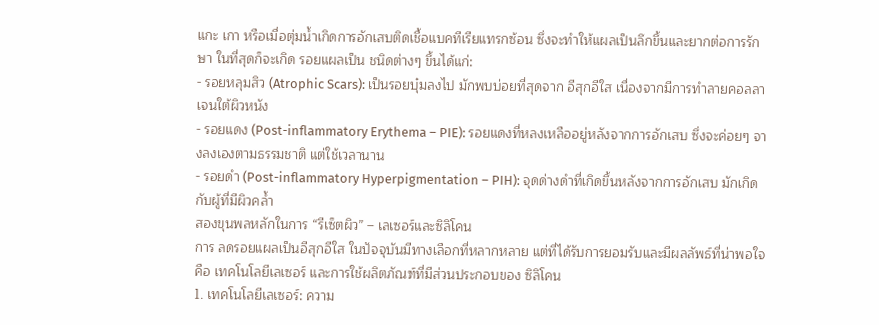แกะ เกา หรือเมื่อตุ่มน้ำเกิดการอักเสบติดเชื้อแบคทีเรียแทรกซ้อน ซึ่งจะทำให้แผลเป็นลึกขึ้นและยากต่อการรักษา ในที่สุดก็จะเกิด รอยแผลเป็น ชนิดต่างๆ ขึ้นได้แก่:
- รอยหลุมสิว (Atrophic Scars): เป็นรอยบุ๋มลงไป มักพบบ่อยที่สุดจาก อีสุกอีใส เนื่องจากมีการทำลายคอลลาเจนใต้ผิวหนัง
- รอยแดง (Post-inflammatory Erythema – PIE): รอยแดงที่หลงเหลืออยู่หลังจากการอักเสบ ซึ่งจะค่อยๆ จางลงเองตามธรรมชาติ แต่ใช้เวลานาน
- รอยดำ (Post-inflammatory Hyperpigmentation – PIH): จุดด่างดำที่เกิดขึ้นหลังจากการอักเสบ มักเกิดกับผู้ที่มีผิวคล้ำ
สองขุนพลหลักในการ “รีเซ็ตผิว” – เลเซอร์และซิลิโคน
การ ลดรอยแผลเป็นอีสุกอีใส ในปัจจุบันมีทางเลือกที่หลากหลาย แต่ที่ได้รับการยอมรับและมีผลลัพธ์ที่น่าพอใจคือ เทคโนโลยีเลเซอร์ และการใช้ผลิตภัณฑ์ที่มีส่วนประกอบของ ซิลิโคน
1. เทคโนโลยีเลเซอร์: ความ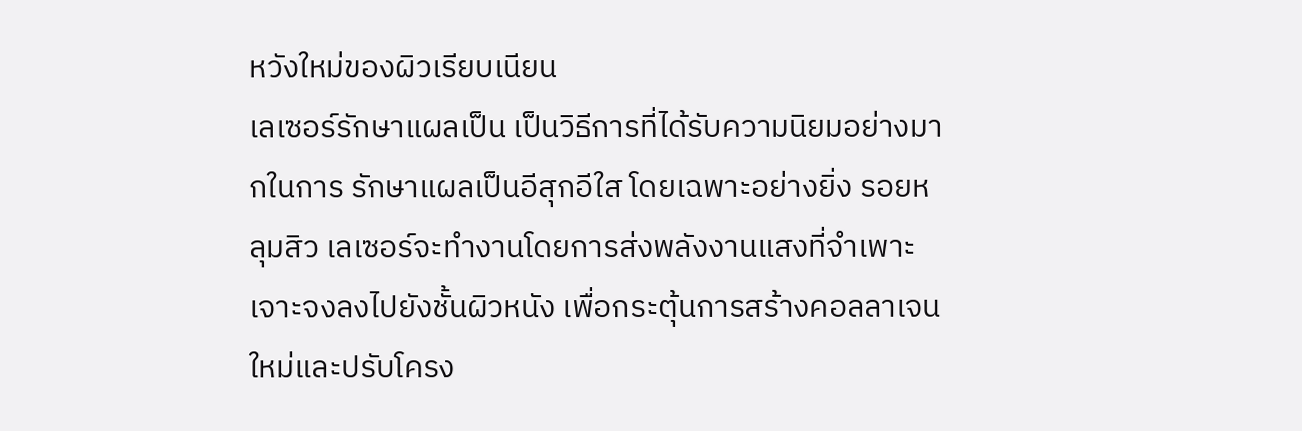หวังใหม่ของผิวเรียบเนียน
เลเซอร์รักษาแผลเป็น เป็นวิธีการที่ได้รับความนิยมอย่างมากในการ รักษาแผลเป็นอีสุกอีใส โดยเฉพาะอย่างยิ่ง รอยหลุมสิว เลเซอร์จะทำงานโดยการส่งพลังงานแสงที่จำเพาะเจาะจงลงไปยังชั้นผิวหนัง เพื่อกระตุ้นการสร้างคอลลาเจนใหม่และปรับโครง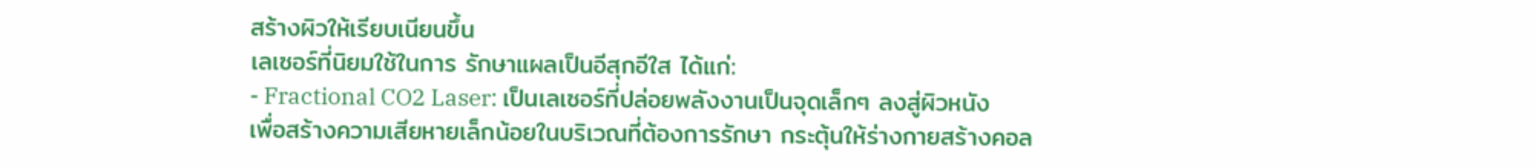สร้างผิวให้เรียบเนียนขึ้น
เลเซอร์ที่นิยมใช้ในการ รักษาแผลเป็นอีสุกอีใส ได้แก่:
- Fractional CO2 Laser: เป็นเลเซอร์ที่ปล่อยพลังงานเป็นจุดเล็กๆ ลงสู่ผิวหนัง เพื่อสร้างความเสียหายเล็กน้อยในบริเวณที่ต้องการรักษา กระตุ้นให้ร่างกายสร้างคอล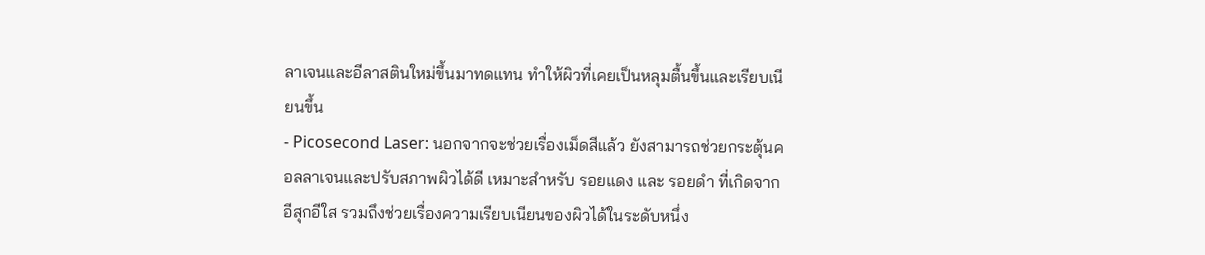ลาเจนและอีลาสตินใหม่ขึ้นมาทดแทน ทำให้ผิวที่เคยเป็นหลุมตื้นขึ้นและเรียบเนียนขึ้น
- Picosecond Laser: นอกจากจะช่วยเรื่องเม็ดสีแล้ว ยังสามารถช่วยกระตุ้นคอลลาเจนและปรับสภาพผิวได้ดี เหมาะสำหรับ รอยแดง และ รอยดำ ที่เกิดจาก อีสุกอีใส รวมถึงช่วยเรื่องความเรียบเนียนของผิวได้ในระดับหนึ่ง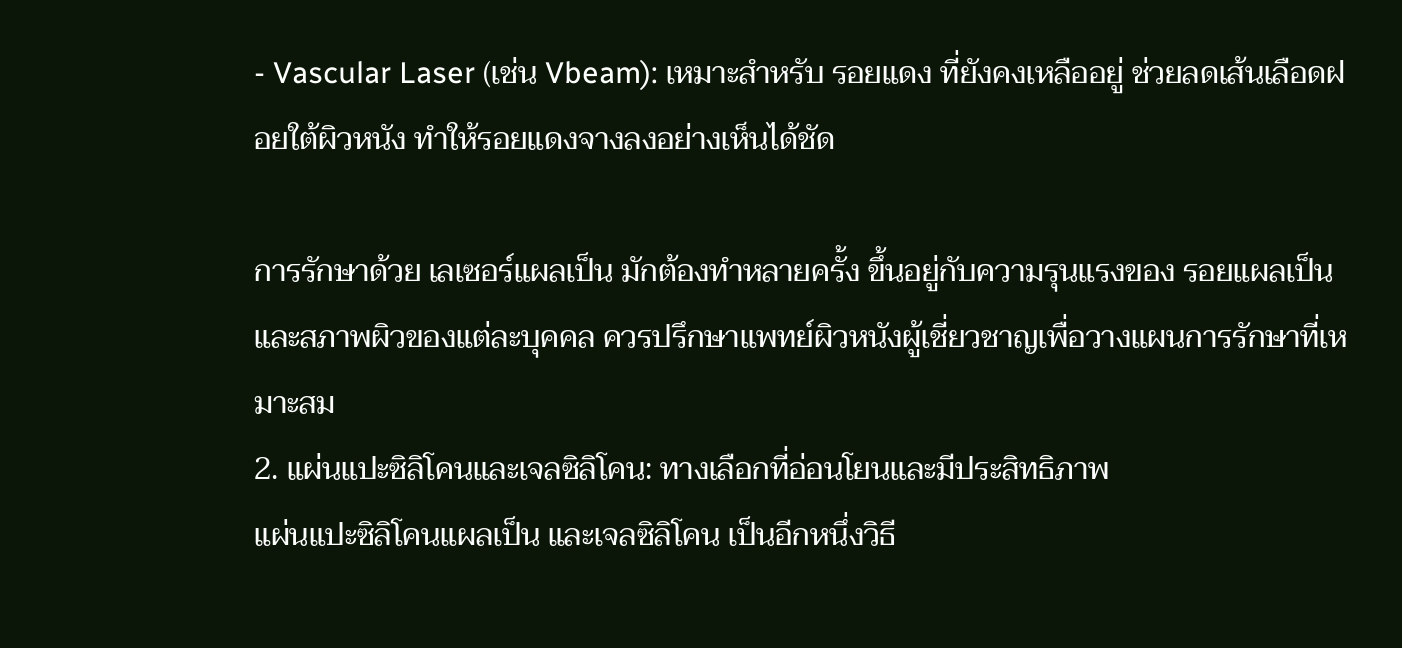- Vascular Laser (เช่น Vbeam): เหมาะสำหรับ รอยแดง ที่ยังคงเหลืออยู่ ช่วยลดเส้นเลือดฝอยใต้ผิวหนัง ทำให้รอยแดงจางลงอย่างเห็นได้ชัด

การรักษาด้วย เลเซอร์แผลเป็น มักต้องทำหลายครั้ง ขึ้นอยู่กับความรุนแรงของ รอยแผลเป็น และสภาพผิวของแต่ละบุคคล ควรปรึกษาแพทย์ผิวหนังผู้เชี่ยวชาญเพื่อวางแผนการรักษาที่เหมาะสม
2. แผ่นแปะซิลิโคนและเจลซิลิโคน: ทางเลือกที่อ่อนโยนและมีประสิทธิภาพ
แผ่นแปะซิลิโคนแผลเป็น และเจลซิลิโคน เป็นอีกหนึ่งวิธี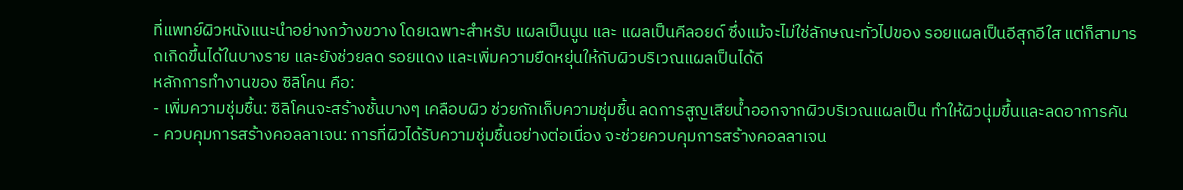ที่แพทย์ผิวหนังแนะนำอย่างกว้างขวาง โดยเฉพาะสำหรับ แผลเป็นนูน และ แผลเป็นคีลอยด์ ซึ่งแม้จะไม่ใช่ลักษณะทั่วไปของ รอยแผลเป็นอีสุกอีใส แต่ก็สามารถเกิดขึ้นได้ในบางราย และยังช่วยลด รอยแดง และเพิ่มความยืดหยุ่นให้กับผิวบริเวณแผลเป็นได้ดี
หลักการทำงานของ ซิลิโคน คือ:
- เพิ่มความชุ่มชื้น: ซิลิโคนจะสร้างชั้นบางๆ เคลือบผิว ช่วยกักเก็บความชุ่มชื้น ลดการสูญเสียน้ำออกจากผิวบริเวณแผลเป็น ทำให้ผิวนุ่มขึ้นและลดอาการคัน
- ควบคุมการสร้างคอลลาเจน: การที่ผิวได้รับความชุ่มชื้นอย่างต่อเนื่อง จะช่วยควบคุมการสร้างคอลลาเจน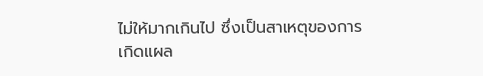ไม่ให้มากเกินไป ซึ่งเป็นสาเหตุของการเกิดแผล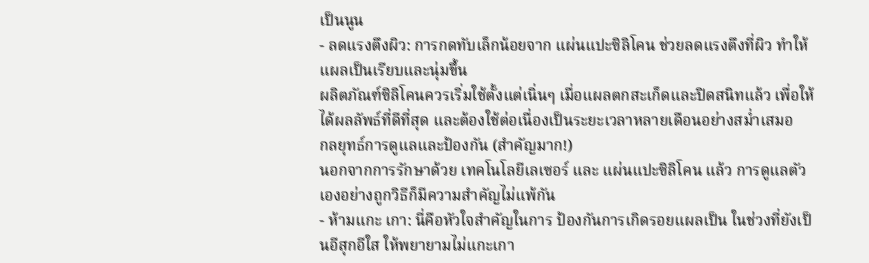เป็นนูน
- ลดแรงตึงผิว: การกดทับเล็กน้อยจาก แผ่นแปะซิลิโคน ช่วยลดแรงตึงที่ผิว ทำให้แผลเป็นเรียบและนุ่มขึ้น
ผลิตภัณฑ์ซิลิโคนควรเริ่มใช้ตั้งแต่เนิ่นๆ เมื่อแผลตกสะเก็ดและปิดสนิทแล้ว เพื่อให้ได้ผลลัพธ์ที่ดีที่สุด และต้องใช้ต่อเนื่องเป็นระยะเวลาหลายเดือนอย่างสม่ำเสมอ
กลยุทธ์การดูแลและป้องกัน (สำคัญมาก!)
นอกจากการรักษาด้วย เทคโนโลยีเลเซอร์ และ แผ่นแปะซิลิโคน แล้ว การดูแลตัวเองอย่างถูกวิธีก็มีความสำคัญไม่แพ้กัน
- ห้ามแกะ เกา: นี่คือหัวใจสำคัญในการ ป้องกันการเกิดรอยแผลเป็น ในช่วงที่ยังเป็นอีสุกอีใส ให้พยายามไม่แกะเกา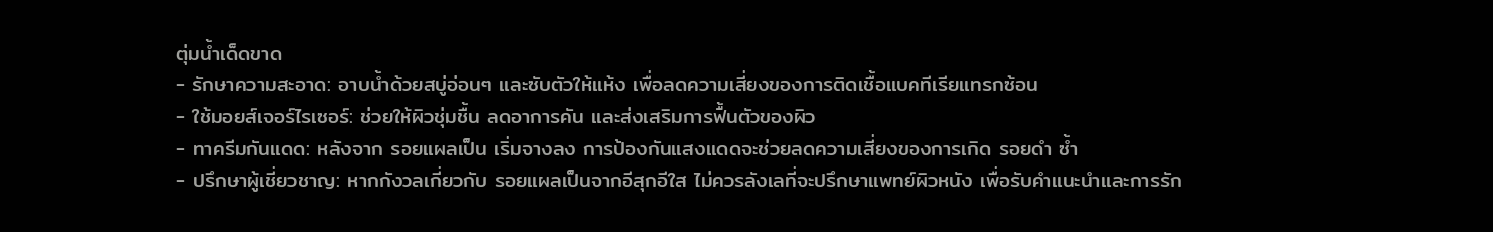ตุ่มน้ำเด็ดขาด
- รักษาความสะอาด: อาบน้ำด้วยสบู่อ่อนๆ และซับตัวให้แห้ง เพื่อลดความเสี่ยงของการติดเชื้อแบคทีเรียแทรกซ้อน
- ใช้มอยส์เจอร์ไรเซอร์: ช่วยให้ผิวชุ่มชื้น ลดอาการคัน และส่งเสริมการฟื้นตัวของผิว
- ทาครีมกันแดด: หลังจาก รอยแผลเป็น เริ่มจางลง การป้องกันแสงแดดจะช่วยลดความเสี่ยงของการเกิด รอยดำ ซ้ำ
- ปรึกษาผู้เชี่ยวชาญ: หากกังวลเกี่ยวกับ รอยแผลเป็นจากอีสุกอีใส ไม่ควรลังเลที่จะปรึกษาแพทย์ผิวหนัง เพื่อรับคำแนะนำและการรัก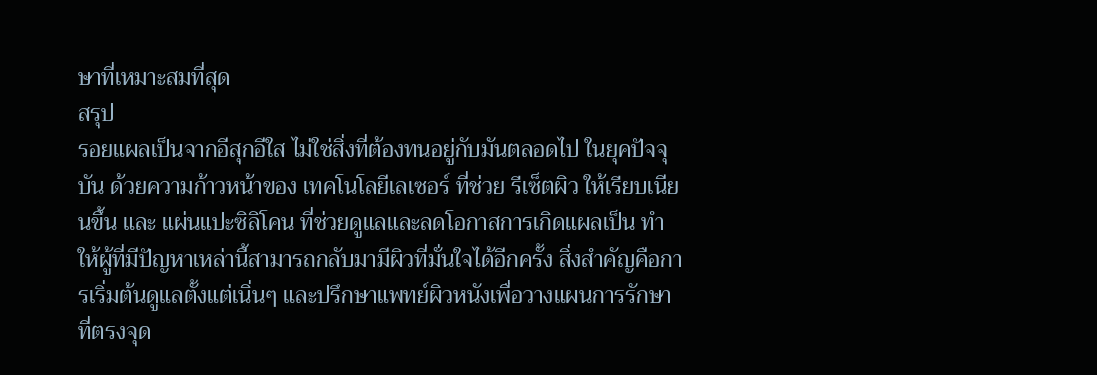ษาที่เหมาะสมที่สุด
สรุป
รอยแผลเป็นจากอีสุกอีใส ไม่ใช่สิ่งที่ต้องทนอยู่กับมันตลอดไป ในยุคปัจจุบัน ด้วยความก้าวหน้าของ เทคโนโลยีเลเซอร์ ที่ช่วย รีเซ็ตผิว ให้เรียบเนียนขึ้น และ แผ่นแปะซิลิโคน ที่ช่วยดูแลและลดโอกาสการเกิดแผลเป็น ทำให้ผู้ที่มีปัญหาเหล่านี้สามารถกลับมามีผิวที่มั่นใจได้อีกครั้ง สิ่งสำคัญคือการเริ่มต้นดูแลตั้งแต่เนิ่นๆ และปรึกษาแพทย์ผิวหนังเพื่อวางแผนการรักษาที่ตรงจุด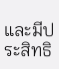และมีประสิทธิ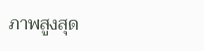ภาพสูงสุด